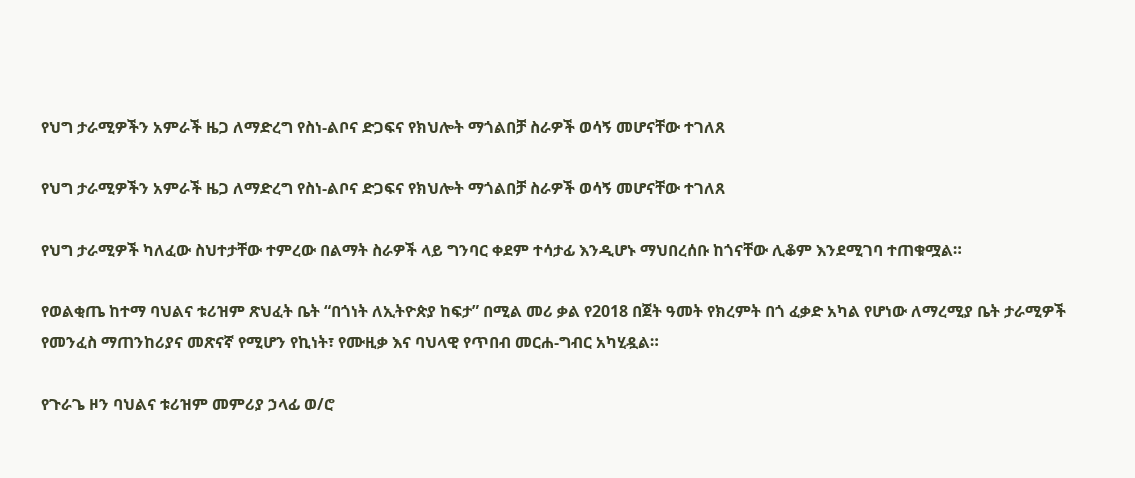የህግ ታራሚዎችን አምራች ዜጋ ለማድረግ የስነ-ልቦና ድጋፍና የክህሎት ማጎልበቻ ስራዎች ወሳኝ መሆናቸው ተገለጸ

የህግ ታራሚዎችን አምራች ዜጋ ለማድረግ የስነ-ልቦና ድጋፍና የክህሎት ማጎልበቻ ስራዎች ወሳኝ መሆናቸው ተገለጸ

የህግ ታራሚዎች ካለፈው ስህተታቸው ተምረው በልማት ስራዎች ላይ ግንባር ቀደም ተሳታፊ እንዲሆኑ ማህበረሰቡ ከጎናቸው ሊቆም እንደሚገባ ተጠቁሟል።

የወልቂጤ ከተማ ባህልና ቱሪዝም ጽህፈት ቤት “በጎነት ለኢትዮጵያ ከፍታ” በሚል መሪ ቃል የ2018 በጀት ዓመት የክረምት በጎ ፈቃድ አካል የሆነው ለማረሚያ ቤት ታራሚዎች የመንፈስ ማጠንከሪያና መጽናኛ የሚሆን የኪነት፣ የሙዚቃ እና ባህላዊ የጥበብ መርሐ-ግብር አካሂዷል።

የጉራጌ ዞን ባህልና ቱሪዝም መምሪያ ኃላፊ ወ/ሮ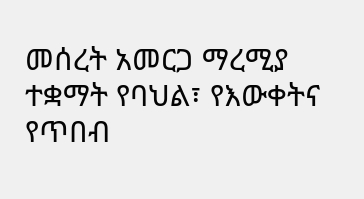መሰረት አመርጋ ማረሚያ ተቋማት የባህል፣ የእውቀትና የጥበብ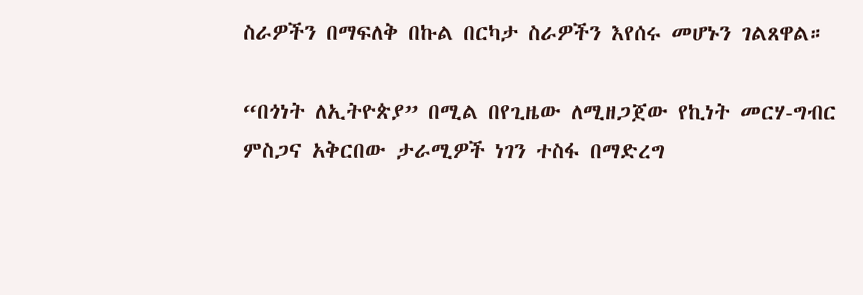ስራዎችን በማፍለቅ በኩል በርካታ ስራዎችን እየሰሩ መሆኑን ገልጸዋል።

“በጎነት ለኢትዮጵያ” በሚል በየጊዜው ለሚዘጋጀው የኪነት መርሃ-ግብር ምስጋና አቅርበው ታራሚዎች ነገን ተስፋ በማድረግ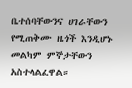ቤተሰባቸውንና ሀገራቸውን የሚጠቅሙ ዜጎች እንዲሆኑ መልካም ምኞታቸውን አስተላልፈዋል።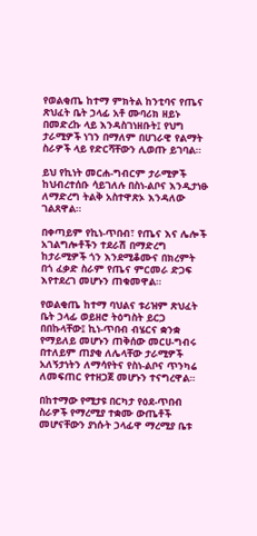የወልቂጤ ከተማ ምክትል ከንቲባና የጤና ጽህፈት ቤት ኃላፊ አቶ ሙባሪክ ዘይኑ በመድረኩ ላይ እንዳስገነዘቡት፤ የህግ ታራሚዎች ነገን በማለም በሀገራዊ የልማት ስራዎች ላይ የድርሻቸውን ሊወጡ ይገባል።

ይህ የኪነት መርሐ-ግብርም ታራሚዎች ከህብረተሰቡ ሳይገለሉ በስነ-ልቦና እንዲታነፁ ለማድረግ ትልቅ አስተዋጽኦ እንዳለው ገልጸዋል።

በቀጣይም የኪነ-ጥበብ፣ የጤና እና ሌሎች አገልግሎቶችን ተደራሽ በማድረግ ከታራሚዎች ጎን እንደሚቆሙና በክረምት በጎ ፈቃድ ስራም የጤና ምርመራ ድጋፍ እየተደረገ መሆኑን ጠቁመዋል።

የወልቂጤ ከተማ ባህልና ቱሪዝም ጽህፈት ቤት ኃላፊ ወይዘሮ ትዕግስት ይርጋ በበኩላቸው፤ ኪነ-ጥበብ ብሄርና ቋንቋ የማይለይ መሆኑን ጠቅሰው መርሀ-ግብሩ በተለይም ጠያቂ ለሌላቸው ታራሚዎች አለኝታነትን ለማሳየትና የስነ-ልቦና ጥንካሬ ለመፍጠር የተዘጋጀ መሆኑን ተናግረዋል።

በከተማው የሚታዩ በርካታ የዕደ-ጥበብ ስራዎች የማረሚያ ተቋሙ ውጤቶች መሆናቸውን ያነሱት ኃላፊዋ ማረሚያ ቤቱ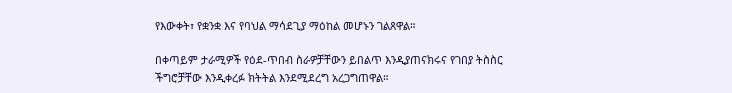የእውቀት፣ የቋንቋ እና የባህል ማሳደጊያ ማዕከል መሆኑን ገልጸዋል።

በቀጣይም ታራሚዎች የዕደ-ጥበብ ስራዎቻቸውን ይበልጥ እንዲያጠናክሩና የገበያ ትስስር ችግሮቻቸው እንዲቀረፉ ክትትል እንደሚደረግ አረጋግጠዋል።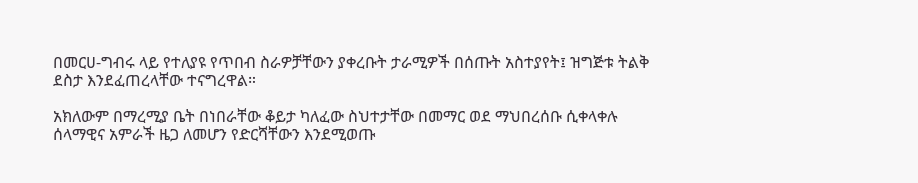በመርሀ-ግብሩ ላይ የተለያዩ የጥበብ ስራዎቻቸውን ያቀረቡት ታራሚዎች በሰጡት አስተያየት፤ ዝግጅቱ ትልቅ ደስታ እንደፈጠረላቸው ተናግረዋል።

አክለውም በማረሚያ ቤት በነበራቸው ቆይታ ካለፈው ስህተታቸው በመማር ወደ ማህበረሰቡ ሲቀላቀሉ ሰላማዊና አምራች ዜጋ ለመሆን የድርሻቸውን እንደሚወጡ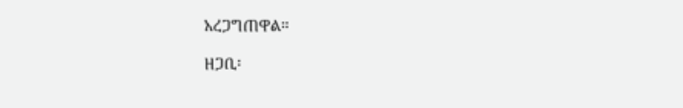አረጋግጠዋል።

ዘጋቢ፡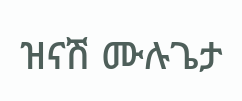ዝናሽ ሙሉጌታ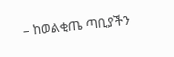– ከወልቂጤ ጣቢያችን